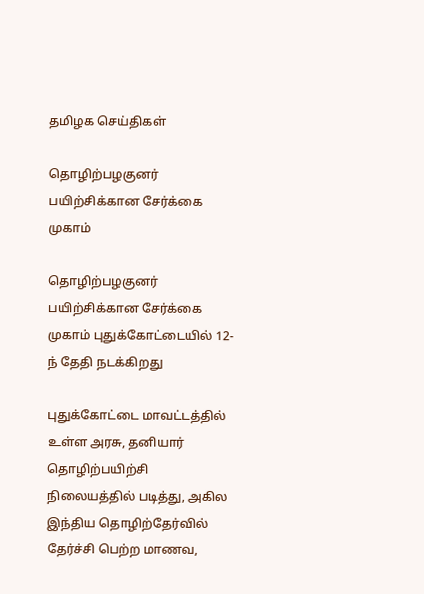தமிழக செய்திகள்

தொழிற்பழகுனர் பயிற்சிக்கான சேர்க்கை முகாம்

தொழிற்பழகுனர் பயிற்சிக்கான சேர்க்கை முகாம் புதுக்கோட்டையில் 12-ந் தேதி நடக்கிறது

புதுக்கோட்டை மாவட்டத்தில் உள்ள அரசு, தனியார் தொழிற்பயிற்சி நிலையத்தில் படித்து, அகில இந்திய தொழிற்தேர்வில் தேர்ச்சி பெற்ற மாணவ,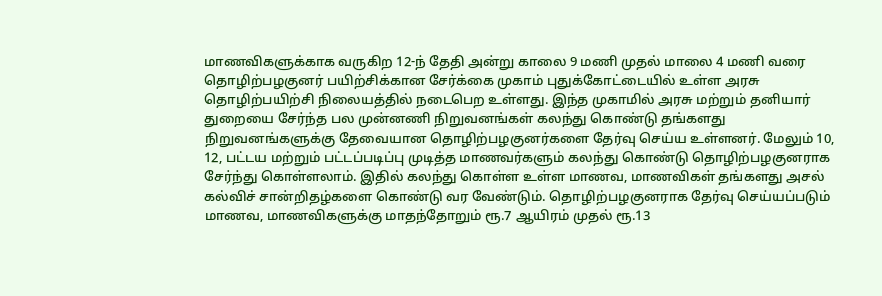மாணவிகளுக்காக வருகிற 12-ந் தேதி அன்று காலை 9 மணி முதல் மாலை 4 மணி வரை தொழிற்பழகுனர் பயிற்சிக்கான சேர்க்கை முகாம் புதுக்கோட்டையில் உள்ள அரசு தொழிற்பயிற்சி நிலையத்தில் நடைபெற உள்ளது. இந்த முகாமில் அரசு மற்றும் தனியார் துறையை சேர்ந்த பல முன்னணி நிறுவனங்கள் கலந்து கொண்டு தங்களது நிறுவனங்களுக்கு தேவையான தொழிற்பழகுனர்களை தேர்வு செய்ய உள்ளனர். மேலும் 10, 12, பட்டய மற்றும் பட்டப்படிப்பு முடித்த மாணவர்களும் கலந்து கொண்டு தொழிற்பழகுனராக சேர்ந்து கொள்ளலாம். இதில் கலந்து கொள்ள உள்ள மாணவ, மாணவிகள் தங்களது அசல் கல்விச் சான்றிதழ்களை கொண்டு வர வேண்டும். தொழிற்பழகுனராக தேர்வு செய்யப்படும் மாணவ, மாணவிகளுக்கு மாதந்தோறும் ரூ.7 ஆயிரம் முதல் ரூ.13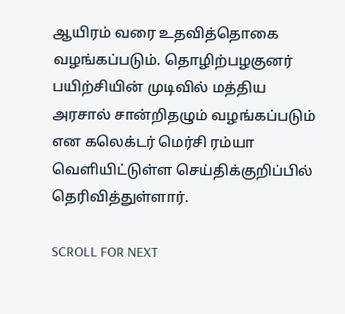ஆயிரம் வரை உதவித்தொகை வழங்கப்படும். தொழிற்பழகுனர் பயிற்சியின் முடிவில் மத்திய அரசால் சான்றிதழும் வழங்கப்படும் என கலெக்டர் மெர்சி ரம்யா வெளியிட்டுள்ள செய்திக்குறிப்பில் தெரிவித்துள்ளார்.

SCROLL FOR NEXT